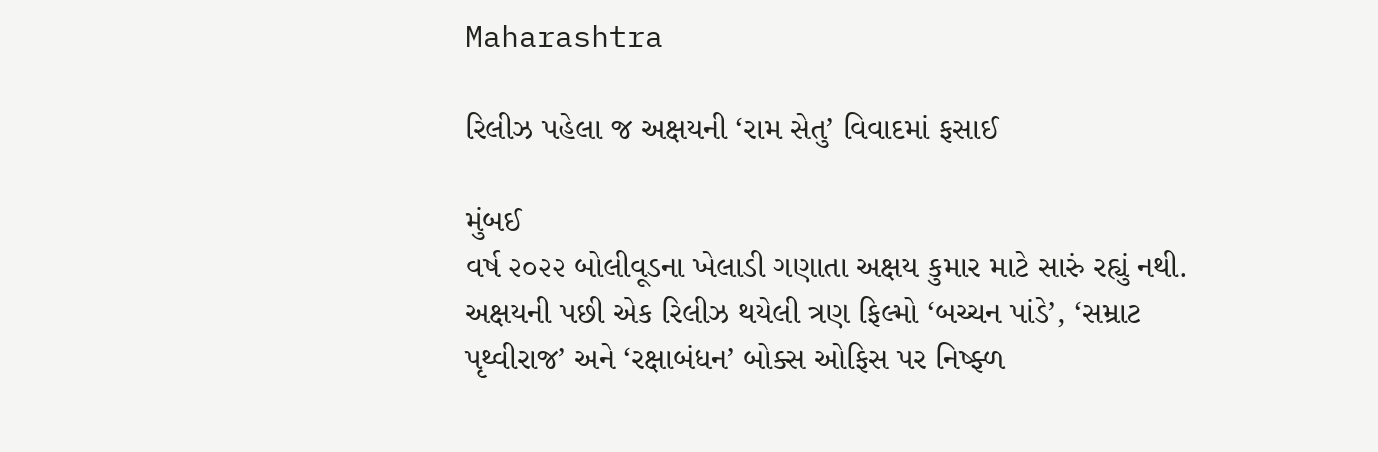Maharashtra

રિલીઝ પહેલા જ અક્ષયની ‘રામ સેતુ’ વિવાદમાં ફસાઈ

મુંબઈ
વર્ષ ૨૦૨૨ બોલીવૂડના ખેલાડી ગણાતા અક્ષય કુમાર માટે સારું રહ્યું નથી. અક્ષયની પછી એક રિલીઝ થયેલી ત્રણ ફિલ્મો ‘બચ્ચન પાંડે’, ‘સમ્રાટ પૃથ્વીરાજ’ અને ‘રક્ષાબંધન’ બોક્સ ઓફિસ પર નિષ્ફ્ળ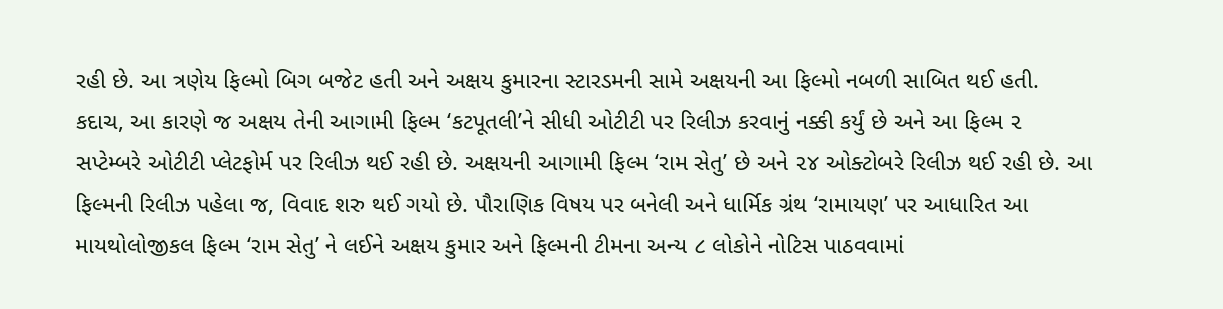રહી છે. આ ત્રણેય ફિલ્મો બિગ બજેટ હતી અને અક્ષય કુમારના સ્ટારડમની સામે અક્ષયની આ ફિલ્મો નબળી સાબિત થઈ હતી. કદાચ, આ કારણે જ અક્ષય તેની આગામી ફિલ્મ ‘કટપૂતલી’ને સીધી ઓટીટી પર રિલીઝ કરવાનું નક્કી કર્યું છે અને આ ફિલ્મ ૨ સપ્ટેમ્બરે ઓટીટી પ્લેટફોર્મ પર રિલીઝ થઈ રહી છે. અક્ષયની આગામી ફિલ્મ ‘રામ સેતુ’ છે અને ૨૪ ઓક્ટોબરે રિલીઝ થઈ રહી છે. આ ફિલ્મની રિલીઝ પહેલા જ, વિવાદ શરુ થઈ ગયો છે. પૌરાણિક વિષય પર બનેલી અને ધાર્મિક ગ્રંથ ‘રામાયણ’ પર આધારિત આ માયથોલોજીકલ ફિલ્મ ‘રામ સેતુ’ ને લઈને અક્ષય કુમાર અને ફિલ્મની ટીમના અન્ય ૮ લોકોને નોટિસ પાઠવવામાં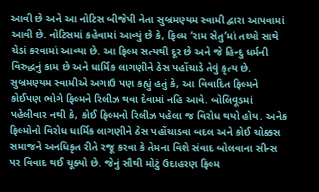આવી છે અને આ નોટિસ બીજેપી નેતા સુબ્રમણ્યમ સ્વામી દ્વારા આપવામાં આવી છે. નોટિસમાં કહેવામાં આવ્યું છે કે, ફિલ્મ ‘રામ સેતુ’માં તથ્યો સાથે ચેડાં કરવામાં આવ્યા છે. આ ફિલ્મ સત્યથી દૂર છે અને જે હિન્દુ ધર્મની વિરુદ્ધનું કામ છે અને ધાર્મિક લાગણીને ઠેસ પહોંચાડે તેવું કૃત્ય છે. સુબ્રમણ્યમ સ્વામીએ અગાઉ પણ કહ્યું હતું કે, આ વિવાદિત ફિલ્મને કોઈપણ ભોગે ફિલ્મને રિલીઝ થવા દેવામાં નહિ આવે. બોલિવૂડમાં પહેલીવાર નથી કે, કોઈ ફિલ્મનો રિલીઝ પહેલા જ વિરોધ થયો હોય. અનેક ફિલ્મોનો વિરોધ ધાર્મિક લાગણીને ઠેસ પહોંચાડવા બદલ અને કોઈ ચોક્કસ સમાજને અનધિકૃત રીતે રજૂ કરવા કે તેમના વિશે સંવાદ બોલવાના સીન્સ પર વિવાદ થઈ ચૂક્યો છે. જેનું સૌથી મોટું ઉદાહરણ ફિલ્મ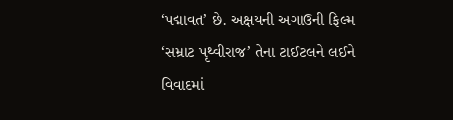‘પદ્માવત’ છે. અક્ષયની અગાઉની ફિલ્મ ‘સમ્રાટ પૃથ્વીરાજ’ તેના ટાઈટલને લઈને વિવાદમાં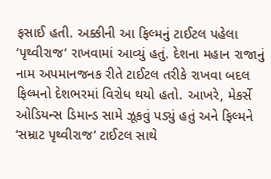ફસાઈ હતી. અક્કીની આ ફિલ્મનું ટાઈટલ પહેલા ‘પૃથ્વીરાજ’ રાખવામાં આવ્યું હતું. દેશના મહાન રાજાનું નામ અપમાનજનક રીતે ટાઈટલ તરીકે રાખવા બદલ ફિલ્મનો દેશભરમાં વિરોધ થયો હતો. આખરે, મેકર્સે ઓડિયન્સ ડિમાન્ડ સામે ઝૂકવું પડ્યું હતું અને ફિલ્મને ‘સમ્રાટ પૃથ્વીરાજ’ ટાઈટલ સાથે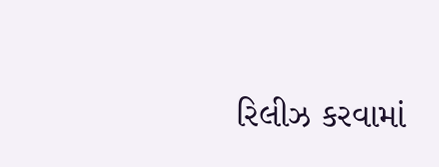રિલીઝ કરવામાં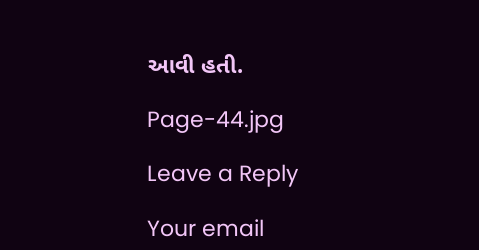આવી હતી.

Page-44.jpg

Leave a Reply

Your email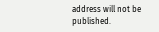address will not be published.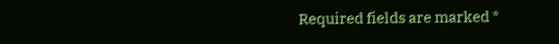Required fields are marked *